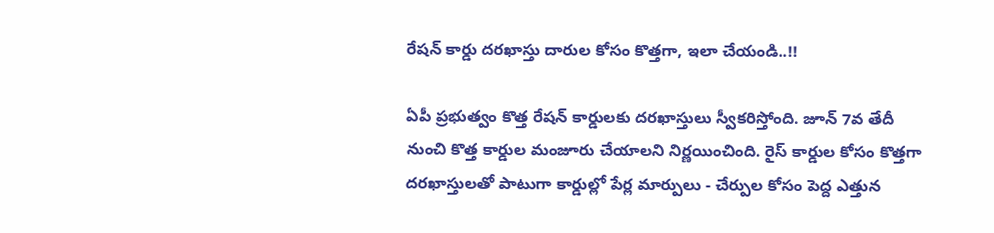రేషన్ కార్డు దరఖాస్తు దారుల కోసం కొత్తగా, ఇలా చేయండి..!!

ఏపీ ప్రభుత్వం కొత్త రేషన్ కార్డులకు దరఖాస్తులు స్వీకరిస్తోంది. జూన్ 7వ తేదీ నుంచి కొత్త కార్డుల మంజూరు చేయాలని నిర్ణయించింది. రైస్ కార్డుల కోసం కొత్తగా దరఖాస్తులతో పాటుగా కార్డుల్లో పేర్ల మార్పులు - చేర్పుల కోసం పెద్ద ఎత్తున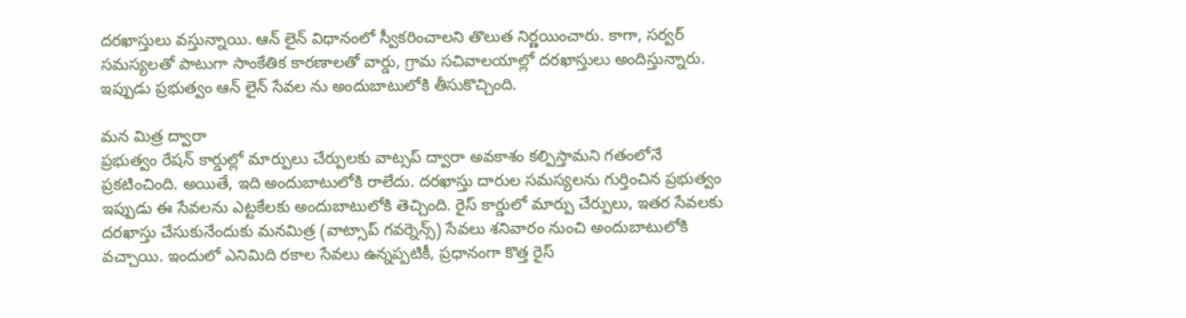దరఖాస్తులు వస్తున్నాయి. ఆన్ లైన్ విధానంలో స్వీకరించాలని తొలుత నిర్ణయించారు. కాగా, సర్వర్ సమస్యలతో పాటుగా సాంకేతిక కారణాలతో వార్డు, గ్రామ సచివాలయాల్లో దరఖాస్తులు అందిస్తున్నారు. ఇప్పుడు ప్రభుత్వం ఆన్ లైన్ సేవల ను అందుబాటులోకి తీసుకొచ్చింది.

మన మిత్ర ద్వారా
ప్రభుత్వం రేషన్ కార్డుల్లో మార్పులు చేర్పులకు వాట్సప్ ద్వారా అవకాశం కల్పిస్తామని గతంలోనే ప్రకటించింది. అయితే, ఇది అందుబాటులోకి రాలేదు. దరఖాస్తు దారుల సమస్యలను గుర్తించిన ప్రభుత్వం ఇప్పుడు ఈ సేవలను ఎట్టకేలకు అందుబాటులోకి తెచ్చింది. రైస్‌ కార్డులో మార్పు చేర్పులు, ఇతర సేవలకు దరఖాస్తు చేసుకునేందుకు మనమిత్ర (వాట్సాప్‌ గవర్నెన్స్‌) సేవలు శనివారం నుంచి అందుబాటులోకి వచ్చాయి. ఇందులో ఎనిమిది రకాల సేవలు ఉన్నప్పటికీ, ప్రధానంగా కొత్త రైస్‌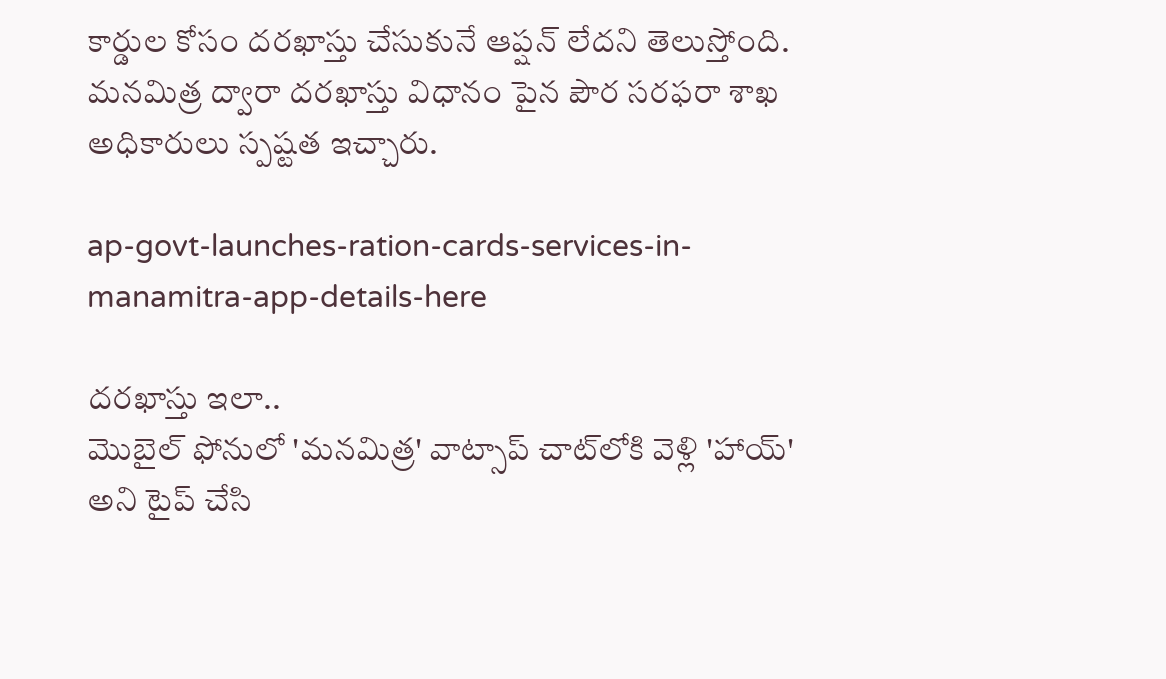కార్డుల కోసం దరఖాస్తు చేసుకునే ఆప్షన్‌ లేదని తెలుస్తోంది. మనమిత్ర ద్వారా దరఖాస్తు విధానం పైన పౌర సరఫరా శాఖ అధికారులు స్పష్టత ఇచ్చారు.

ap-govt-launches-ration-cards-services-in-manamitra-app-details-here

దరఖాస్తు ఇలా..
మొబైల్‌ ఫోనులో 'మనమిత్ర' వాట్సాప్‌ చాట్‌లోకి వెళ్లి 'హాయ్‌' అని టైప్‌ చేసి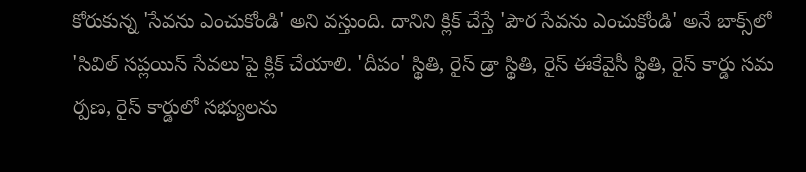కోరుకున్న 'సేవను ఎంచుకోండి' అని వస్తుంది. దానిని క్లిక్‌ చేస్తే 'పౌర సేవను ఎంచుకోండి' అనే బాక్స్‌లో 'సివిల్‌ సప్లయిస్‌ సేవలు'పై క్లిక్‌ చేయాలి. 'దీపం' స్థితి, రైస్‌ డ్రా స్థితి, రైస్‌ ఈకేవైసీ స్థితి, రైస్‌ కార్డు సమ ర్పణ, రైస్‌ కార్డులో సభ్యులను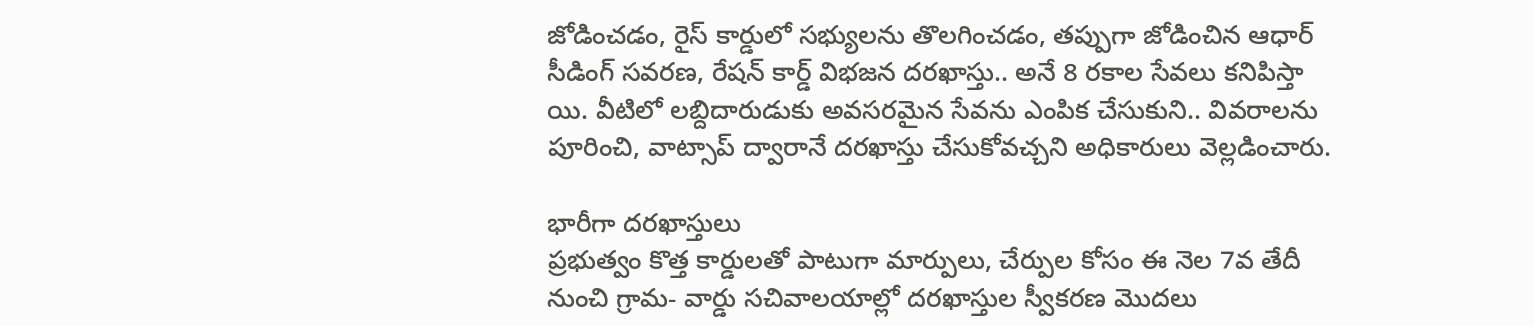జోడించడం, రైస్‌ కార్డులో సభ్యులను తొలగించడం, తప్పుగా జోడించిన ఆధార్‌ సీడింగ్‌ సవరణ, రేషన్‌ కార్డ్‌ విభజన దరఖాస్తు.. అనే 8 రకాల సేవలు కనిపిస్తా యి. వీటిలో లబ్దిదారుడుకు అవసరమైన సేవను ఎంపిక చేసుకుని.. వివరాలను పూరించి, వాట్సాప్‌ ద్వారానే దరఖాస్తు చేసుకోవచ్చని అధికారులు వెల్లడించారు.

భారీగా దరఖాస్తులు
ప్రభుత్వం కొత్త కార్డులతో పాటుగా మార్పులు, చేర్పుల కోసం ఈ నెల 7వ తేదీ నుంచి గ్రామ- వార్డు సచివాలయాల్లో దరఖాస్తుల స్వీకరణ మొదలు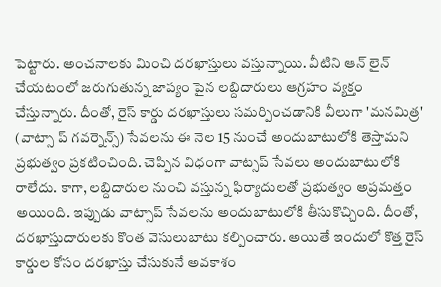పెట్టారు. అంచనాలకు మించి దరఖాస్తులు వస్తున్నాయి. వీటిని ఆన్ లైన్ చేయటంలో జరుగుతున్న జాప్యం పైన లబ్దిదారులు ఆగ్రహం వ్యక్తం చేస్తున్నారు. దీంతో, రైస్‌ కార్డు దరఖాస్తులు సమర్పించడానికి వీలుగా 'మనమిత్ర' (వాట్సా ప్‌ గవర్నెన్స్‌) సేవలను ఈ నెల 15 నుంచే అందుబాటులోకి తెస్తామని ప్రభుత్వం ప్రకటించింది. చెప్పిన విధంగా వాట్సప్ సేవలు అందుబాటులోకి రాలేదు. కాగా, లబ్దిదారుల నుంచి వస్తున్న ఫిర్యాదులతో ప్రభుత్వం అప్రమత్తం అయింది. ఇప్పుడు వాట్సాప్ సేవలను అందుబాటులోకి తీసుకొచ్చింది. దీంతో, దరఖాస్తుదారులకు కొంత వెసులుబాటు కల్పించారు. అయితే ఇందులో కొత్త రైస్‌ కార్డుల కోసం దరఖాస్తు చేసుకునే అవకాశం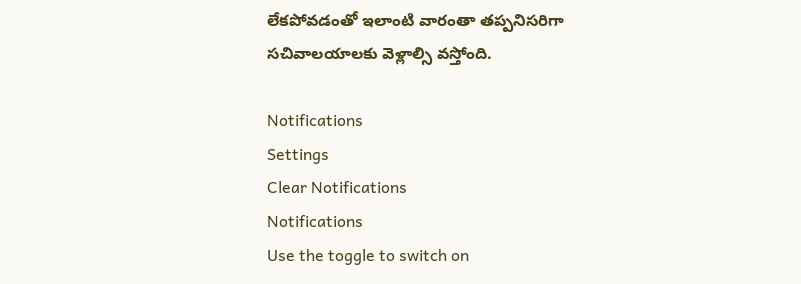లేకపోవడంతో ఇలాంటి వారంతా తప్పనిసరిగా సచివాలయాలకు వెళ్లాల్సి వస్తోంది.

Notifications
Settings
Clear Notifications
Notifications
Use the toggle to switch on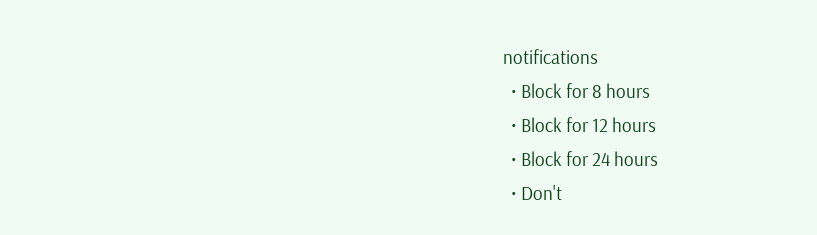notifications
  • Block for 8 hours
  • Block for 12 hours
  • Block for 24 hours
  • Don't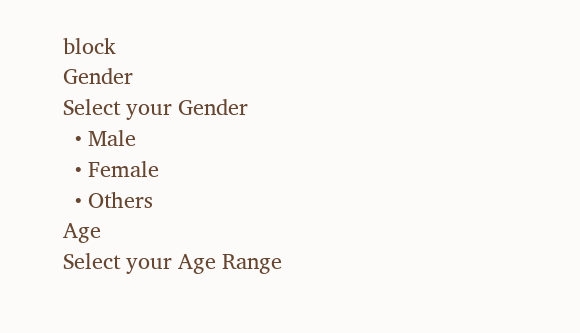block
Gender
Select your Gender
  • Male
  • Female
  • Others
Age
Select your Age Range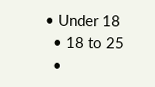• Under 18
  • 18 to 25
  •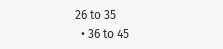26 to 35
  • 36 to 45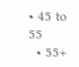• 45 to 55
  • 55+